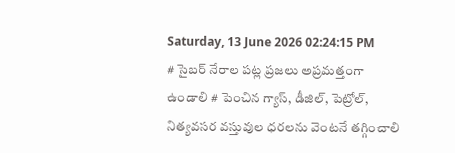Saturday, 13 June 2026 02:24:15 PM
# సైబర్ నేరాల పట్ల ప్రజలు అప్రమత్తంగా ఉండాలి # పెంచిన గ్యాస్, డీజిల్, పెట్రోల్, నిత్యవసర వస్తువుల ధరలను వెంటనే తగ్గించాలి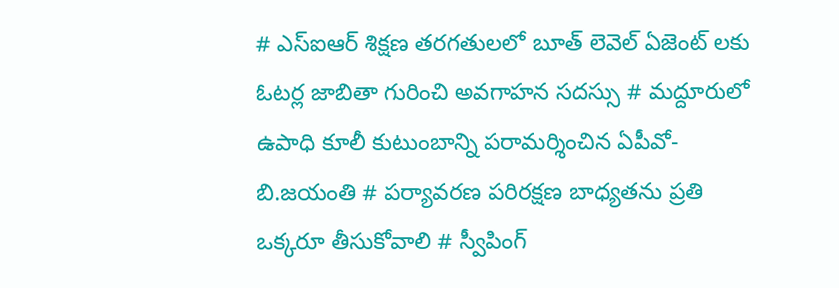# ఎస్ఐఆర్ శిక్షణ తరగతులలో బూత్ లెవెల్ ఏజెంట్ లకు ఓటర్ల జాబితా గురించి అవగాహన సదస్సు # మద్దూరులో ఉపాధి కూలీ కుటుంబాన్ని పరామర్శించిన ఏపీవో- బి.జయంతి # పర్యావరణ పరిరక్షణ బాధ్యతను ప్రతి ఒక్కరూ తీసుకోవాలి # స్వీపింగ్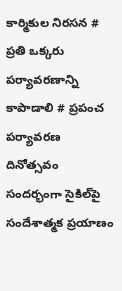కార్మికుల నిరసన # ప్రతి ఒక్కరు పర్యావరణాన్ని కాపాడాలి # ప్రపంచ పర్యావరణ దినోత్సవం సందర్భంగా సైకిల్‌పై సందేశాత్మక ప్రయాణం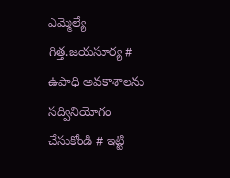ఎమ్మెల్యే గిత్త.జయసూర్య # ఉపాధి అవకాశాలను సద్వినియోగం చేసుకోండి # ఇట్టి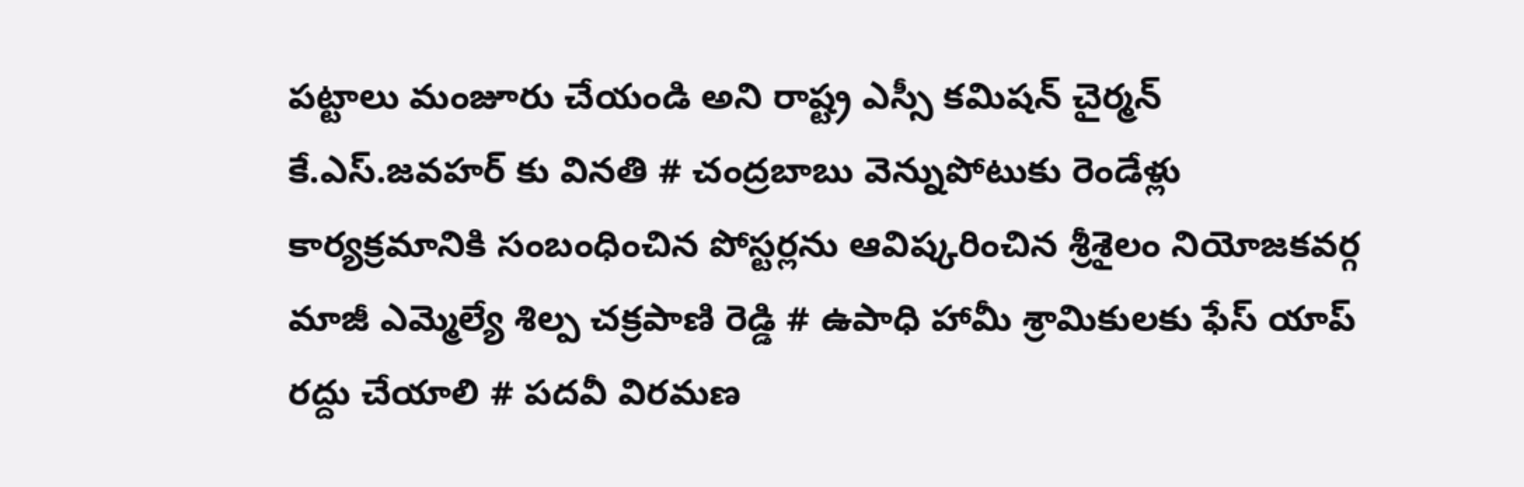పట్టాలు మంజూరు చేయండి అని రాష్ట్ర ఎస్సీ కమిషన్ చైర్మన్ కే.ఎస్.జవహర్ కు వినతి # చంద్రబాబు వెన్నుపోటుకు రెండేళ్లు కార్యక్రమానికి సంబంధించిన పోస్టర్లను ఆవిష్కరించిన శ్రీశైలం నియోజకవర్గ మాజీ ఎమ్మెల్యే శిల్ప చక్రపాణి రెడ్డి # ఉపాధి హామీ శ్రామికులకు ఫేస్ యాప్ రద్దు చేయాలి # పదవీ విరమణ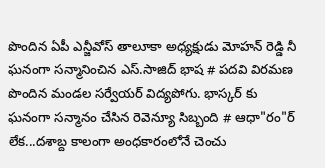పొందిన ఏపీ ఎన్జీవోస్ తాలూకా అధ్యక్షుడు మోహన్ రెడ్డి నీ ఘనంగా సన్మానించిన ఎస్.సాజిద్ భాష # పదవి విరమణ పొందిన మండల సర్వేయర్ విద్యపోగు. భాస్కర్ కు ఘనంగా సన్మానం చేసిన రెవెన్యూ సిబ్బంది # ఆధా"రం"ర్‌ లేక...దశాబ్ద కాలంగా అంధకారంలోనే చెంచు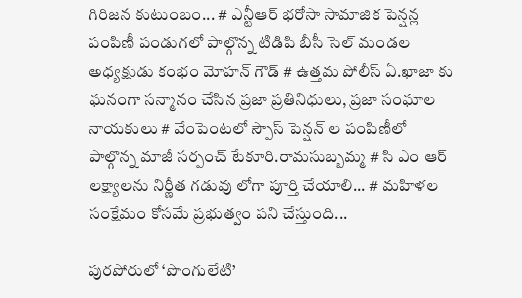గిరిజన కుటుంబం... # ఎన్టీఆర్ భరోసా సామాజిక పెన్షన్ల పంపిణీ పండుగలో పాల్గొన్న టిడిపి బీసీ సెల్ మండల అధ్యక్షుడు కంభం మోహన్ గౌడ్ # ఉత్తమ పోలీస్ ఏ.ఖాజా కు ఘనంగా సన్మానం చేసిన ప్రజా ప్రతినిధులు, ప్రజా సంఘాల నాయకులు # వేంపెంటలో స్పౌస్ పెన్షన్ ల పంపిణీలో పాల్గొన్న మాజీ సర్పంచ్ టేకూరి.రామసుబ్బమ్మ # సి ఎం ఆర్ లక్ష్యాలను నిర్ణీత గడువు లోగా పూర్తి చేయాలి... # మహిళల సంక్షేమం కోసమే ప్రభుత్వం పని చేస్తుంది...

పురపోరులో ‘పొంగులేటి’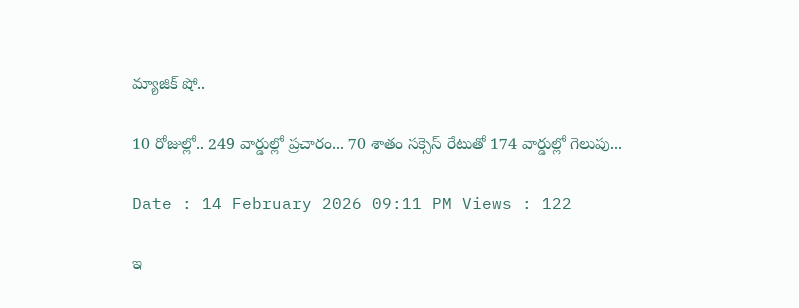మ్యాజిక్ షో..

10 రోజుల్లో.. 249 వార్డుల్లో ప్రచారం... 70 శాతం సక్సెస్ రేటుతో 174 వార్డుల్లో గెలుపు...

Date : 14 February 2026 09:11 PM Views : 122

ఇ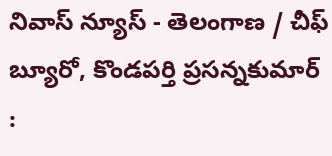నివాస్ న్యూస్ - తెలంగాణ / చీఫ్ బ్యూరో, కొండపర్తి ప్రసన్నకుమార్ :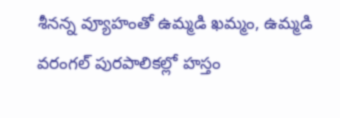శీనన్న వ్యూహంతో ఉమ్మడి ఖమ్మం, ఉమ్మడి వరంగల్ పురపాలికల్లో హస్తం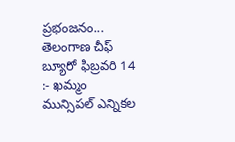ప్రభంజనం... తెలంగాణ చీఫ్ బ్యూరో ఫిబ్రవరి 14 :- ఖమ్మం మున్సిపల్ ఎన్నికల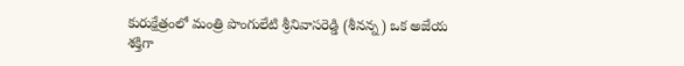కురుక్షేత్రంలో మంత్రి పొంగులేటి శ్రీనివాసరెడ్డి (శీనన్న) ఒక అజేయ శక్తిగా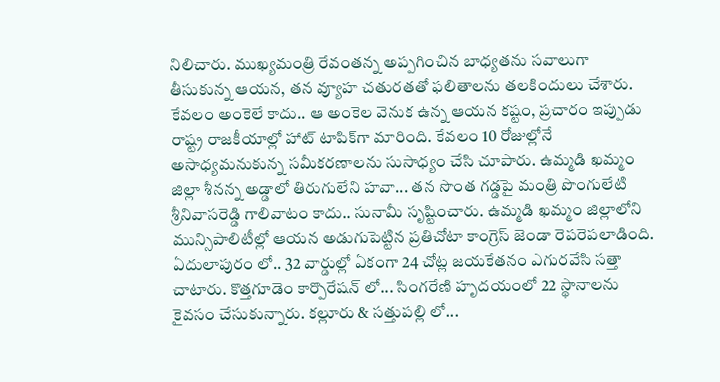నిలిచారు. ముఖ్యమంత్రి రేవంతన్న అప్పగించిన బాధ్యతను సవాలుగా తీసుకున్న ఆయన, తన వ్యూహ చతురతతో ఫలితాలను తలకిందులు చేశారు. కేవలం అంకెలే కాదు.. ఆ అంకెల వెనుక ఉన్న ఆయన కష్టం, ప్రచారం ఇప్పుడు రాష్ట్ర రాజకీయాల్లో హాట్ టాపిక్‌గా మారింది. కేవలం 10 రోజుల్లోనే అసాధ్యమనుకున్న సమీకరణాలను సుసాధ్యం చేసి చూపారు. ఉమ్మడి ఖమ్మం జిల్లా శీనన్న అడ్డాలో తిరుగులేని హవా... తన సొంత గడ్డపై మంత్రి పొంగులేటి శ్రీనివాసరెడ్డి గాలివాటం కాదు.. సునామీ సృష్టించారు. ఉమ్మడి ఖమ్మం జిల్లాలోని మున్సిపాలిటీల్లో ఆయన అడుగుపెట్టిన ప్రతిచోటా కాంగ్రెస్ జెండా రెపరెపలాడింది. ఏదులాపురం లో.. 32 వార్డుల్లో ఏకంగా 24 చోట్ల జయకేతనం ఎగురవేసి సత్తా చాటారు. కొత్తగూడెం కార్పొరేషన్ లో... సింగరేణి హృదయంలో 22 స్థానాలను కైవసం చేసుకున్నారు. కల్లూరు & సత్తుపల్లి లో...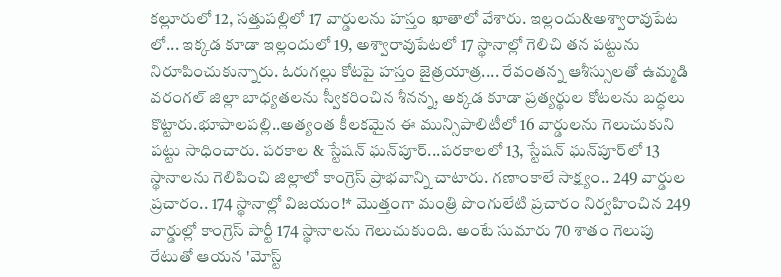కల్లూరులో 12, సత్తుపల్లిలో 17 వార్డులను హస్తం ఖాతాలో వేశారు. ఇల్లందు&అశ్వారావుపేట లో... ఇక్కడ కూడా ఇల్లందులో 19, అశ్వారావుపేటలో 17 స్థానాల్లో గెలిచి తన పట్టును నిరూపించుకున్నారు. ఓరుగల్లు కోటపై హస్తం జైత్రయాత్ర.... రేవంతన్న ఆశీస్సులతో ఉమ్మడి వరంగల్ జిల్లా బాధ్యతలను స్వీకరించిన శీనన్న, అక్కడ కూడా ప్రత్యర్థుల కోటలను బద్ధలు కొట్టారు.భూపాలపల్లి..అత్యంత కీలకమైన ఈ మున్సిపాలిటీలో 16 వార్డులను గెలుచుకుని పట్టు సాధించారు. పరకాల & స్టేషన్ ఘన్‌పూర్...పరకాలలో 13, స్టేషన్ ఘన్‌పూర్‌లో 13 స్థానాలను గెలిపించి జిల్లాలో కాంగ్రెస్ ప్రాభవాన్ని చాటారు. గణాంకాలే సాక్ష్యం.. 249 వార్డుల ప్రచారం.. 174 స్థానాల్లో విజయం!* మొత్తంగా మంత్రి పొంగులేటి ప్రచారం నిర్వహించిన 249 వార్డుల్లో కాంగ్రెస్ పార్టీ 174 స్థానాలను గెలుచుకుంది. అంటే సుమారు 70 శాతం గెలుపు రేటుతో ఆయన 'మోస్ట్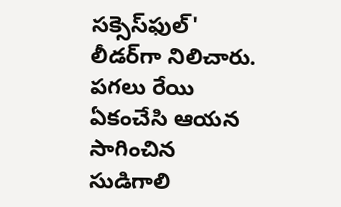సక్సెస్‌ఫుల్' లీడర్‌గా నిలిచారు. పగలు రేయి ఏకంచేసి ఆయన సాగించిన సుడిగాలి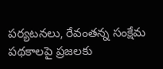పర్యటనలు, రేవంతన్న సంక్షేమ పథకాలపై ప్రజలకు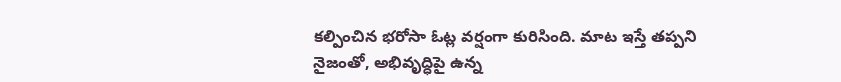కల్పించిన భరోసా ఓట్ల వర్షంగా కురిసింది. మాట ఇస్తే తప్పని నైజంతో, అభివృద్ధిపై ఉన్న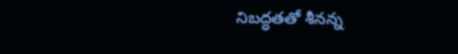నిబద్ధతతో శీనన్న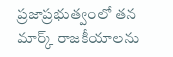ప్రజాప్రభుత్వంలో తన మార్క్ రాజకీయాలను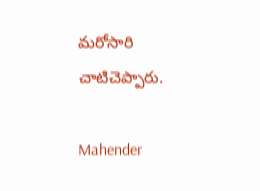మరోసారి చాటిచెప్పారు.

Mahender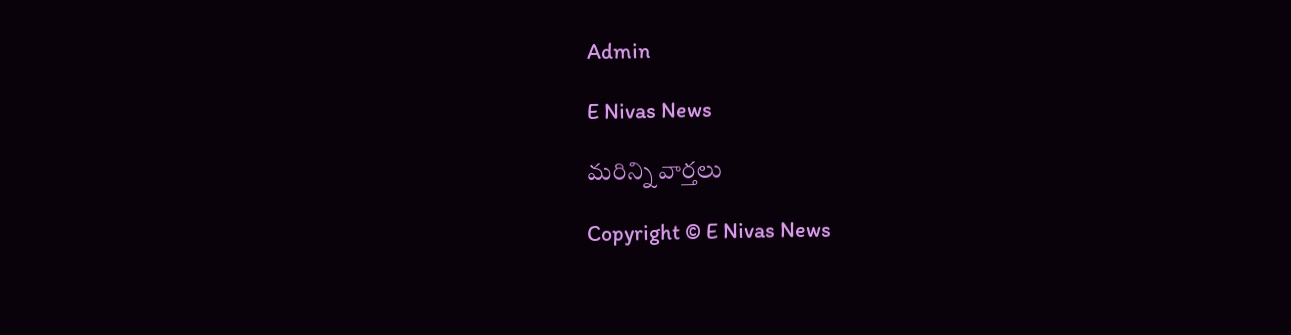Admin

E Nivas News

మరిన్ని వార్తలు

Copyright © E Nivas News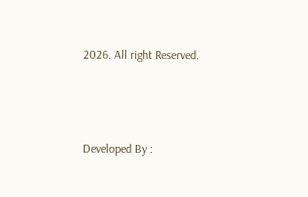2026. All right Reserved.



Developed By :